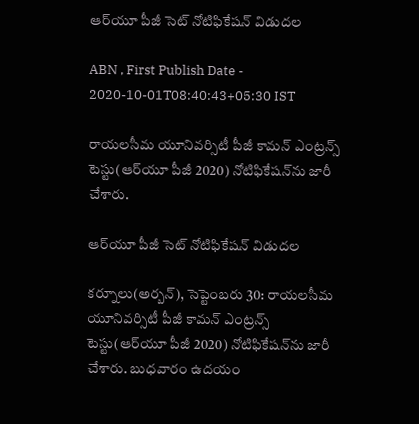ఆర్‌యూ పీజీ సెట్‌ నోటిఫికేషన్‌ విడుదల

ABN , First Publish Date - 2020-10-01T08:40:43+05:30 IST

రాయలసీమ యూనివర్సిటీ పీజీ కామన్‌ ఎంట్రన్స్‌ టెస్టు(ఆర్‌యూ పీజీ 2020) నోటిఫికేషన్‌ను జారీ చేశారు.

ఆర్‌యూ పీజీ సెట్‌ నోటిఫికేషన్‌ విడుదల

కర్నూలు(అర్బన్‌), సెప్టెంబరు 30: రాయలసీమ యూనివర్సిటీ పీజీ కామన్‌ ఎంట్రన్స్‌ టెస్టు(ఆర్‌యూ పీజీ 2020) నోటిఫికేషన్‌ను జారీ చేశారు. బుధవారం ఉదయం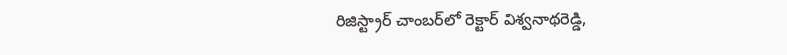రిజిస్ట్రార్‌ చాంబర్‌లో రెక్టార్‌ విశ్వనాథరెడ్డి,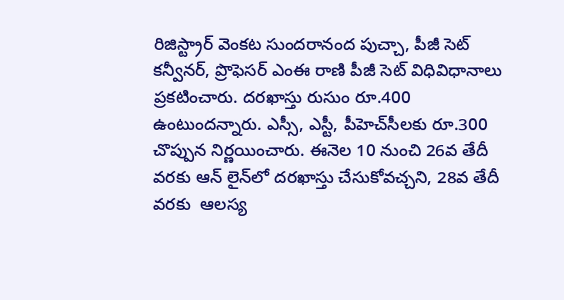రిజిస్ట్రార్‌ వెంకట సుందరానంద పుచ్చా, పీజీ సెట్‌ కన్వీనర్‌, ప్రొఫెసర్‌ ఎంఈ రాణి పీజీ సెట్‌ విధివిధానాలు ప్రకటించారు. దరఖాస్తు రుసుం రూ.400 ఉంటుందన్నారు. ఎస్సీ, ఎస్టీ, పీహెచ్‌సీలకు రూ.300 చొప్పున నిర్ణయించారు. ఈనెల 10 నుంచి 26వ తేదీ వరకు ఆన్‌ లైన్‌లో దరఖాస్తు చేసుకోవచ్చని, 28వ తేదీ వరకు  ఆలస్య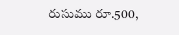రుసుము రూ.500,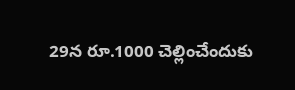29న రూ.1000 చెల్లించేందుకు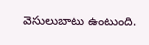వెసులుబాటు ఉంటుంది.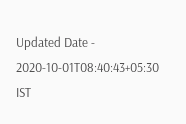Updated Date - 2020-10-01T08:40:43+05:30 IST